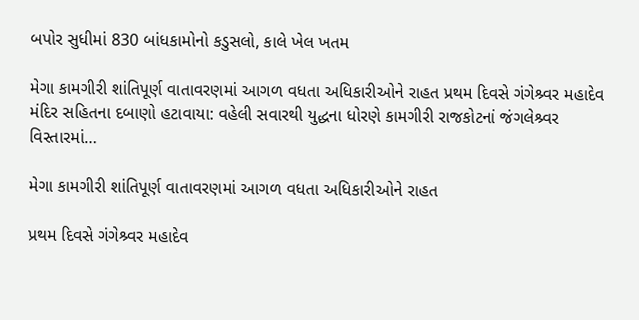બપોર સુધીમાં 830 બાંધકામોનો કડુસલો, કાલે ખેલ ખતમ

મેગા કામગીરી શાંતિપૂર્ણ વાતાવરણમાં આગળ વધતા અધિકારીઓને રાહત પ્રથમ દિવસે ગંગેશ્ર્વર મહાદેવ મંદિર સહિતના દબાણો હટાવાયા: વહેલી સવારથી યુદ્ધના ધોરણે કામગીરી રાજકોટનાં જંગલેશ્ર્વર વિસ્તારમાં…

મેગા કામગીરી શાંતિપૂર્ણ વાતાવરણમાં આગળ વધતા અધિકારીઓને રાહત

પ્રથમ દિવસે ગંગેશ્ર્વર મહાદેવ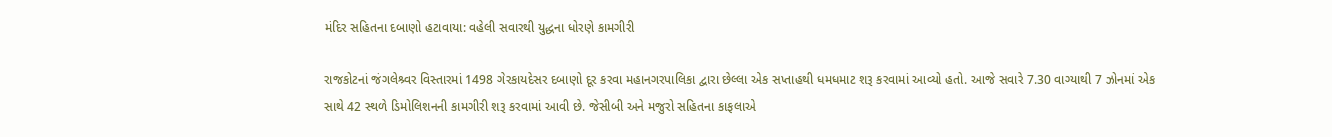મંદિર સહિતના દબાણો હટાવાયા: વહેલી સવારથી યુદ્ધના ધોરણે કામગીરી

રાજકોટનાં જંગલેશ્ર્વર વિસ્તારમાં 1498 ગેરકાયદેસર દબાણો દૂર કરવા મહાનગરપાલિકા દ્વારા છેલ્લા એક સપ્તાહથી ધમધમાટ શરૂ કરવામાં આવ્યો હતો. આજે સવારે 7.30 વાગ્યાથી 7 ઝોનમાં એક સાથે 42 સ્થળે ડિમોલિશનની કામગીરી શરૂ કરવામાં આવી છે. જેસીબી અને મજુરો સહિતના કાફલાએ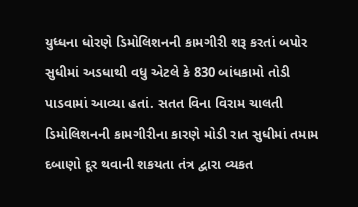યુધ્ધના ધોરણે ડિમોલિશનની કામગીરી શરૂ કરતાં બપોર સુધીમાં અડધાથી વધુ એટલે કે 830 બાંધકામો તોડી પાડવામાં આવ્યા હતાં. સતત વિના વિરામ ચાલતી ડિમોલિશનની કામગીરીના કારણે મોડી રાત સુધીમાં તમામ દબાણો દૂર થવાની શકયતા તંત્ર દ્વારા વ્યકત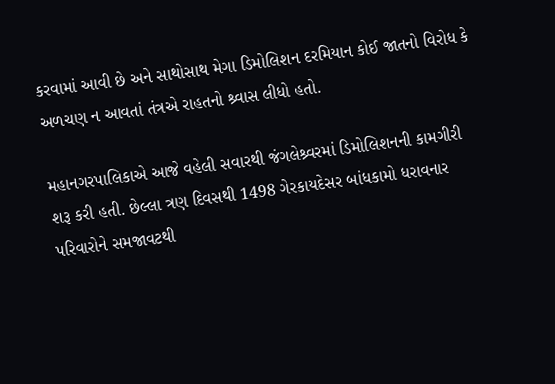કરવામાં આવી છે અને સાથોસાથ મેગા ડિમોલિશન દરમિયાન કોઈ જાતનો વિરોધ કે અળચણ ન આવતાં તંત્રએ રાહતનો શ્ર્વાસ લીધો હતો.

મહાનગરપાલિકાએ આજે વહેલી સવારથી જંગલેશ્ર્વરમાં ડિમોલિશનની કામગીરી શરૂ કરી હતી. છેલ્લા ત્રણ દિવસથી 1498 ગેરકાયદેસર બાંધકામો ધરાવનાર પરિવારોને સમજાવટથી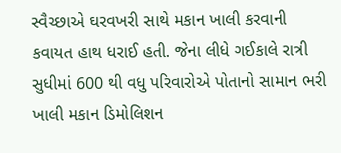સ્વૈચ્છાએ ઘરવખરી સાથે મકાન ખાલી કરવાની કવાયત હાથ ધરાઈ હતી. જેના લીધે ગઈકાલે રાત્રી સુધીમાં 600 થી વધુ પરિવારોએ પોતાનો સામાન ભરી ખાલી મકાન ડિમોલિશન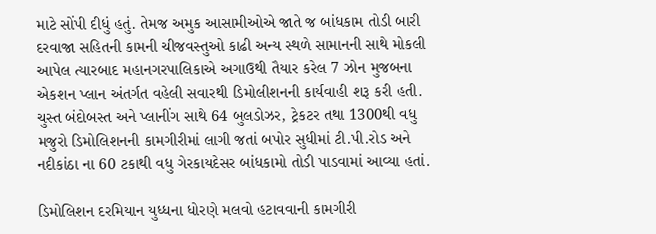માટે સોંપી દીધું હતું. તેમજ અમુક આસામીઓએ જાતે જ બાંધકામ તોડી બારી દરવાજા સહિતની કામની ચીજવસ્તુઓ કાઢી અન્ય સ્થળે સામાનની સાથે મોકલી આપેલ ત્યારબાદ મહાનગરપાલિકાએ અગાઉથી તૈયાર કરેલ 7 ઝોન મુજબના એકશન પ્લાન અંતર્ગત વહેલી સવારથી ડિમોલીશનની કાર્યવાહી શરૂ કરી હતી. ચુસ્ત બંદોબસ્ત અને પ્લાનીંગ સાથે 64 બુલડોઝર, ટ્રેકટર તથા 1300થી વધુ મજુરો ડિમોલિશનની કામગીરીમાં લાગી જતાં બપોર સુધીમાં ટી.પી.રોડ અને નદીકાંઠા ના 60 ટકાથી વધુ ગેરકાયદેસર બાંધકામો તોડી પાડવામાં આવ્યા હતાં.

ડિમોલિશન દરમિયાન યુધ્ધના ધોરણે મલવો હટાવવાની કામગીરી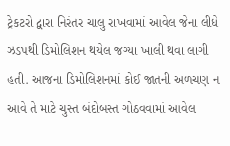ટ્રેકટરો દ્વારા નિરંતર ચાલુ રાખવામાં આવેલ જેના લીધે ઝડપથી ડિમોલિશન થયેલ જગ્યા ખાલી થવા લાગી હતી. આજના ડિમોલિશનમાં કોઈ જાતની અળચણ ન આવે તે માટે ચુસ્ત બંદોબસ્ત ગોઠવવામાં આવેલ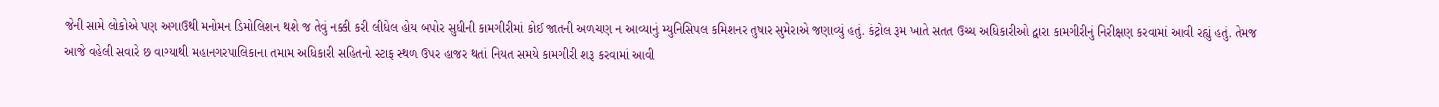જેની સામે લોકોએ પણ અગાઉથી મનોમન ડિમોલિશન થશે જ તેવું નક્કી કરી લીધેલ હોય બપોર સુધીની કામગીરીમાં કોઈ જાતની અળચણ ન આવ્યાનું મ્યુનિસિપલ કમિશનર તુષાર સુમેરાએ જણાવ્યું હતું. કંટ્રોલ રૂમ ખાતે સતત ઉચ્ચ અધિકારીઓ દ્વારા કામગીરીનું નિરીક્ષણ કરવામાં આવી રહ્યું હતું. તેમજ આજે વહેલી સવારે છ વાગ્યાથી મહાનગરપાલિકાના તમામ અધિકારી સહિતનો સ્ટાફ સ્થળ ઉપર હાજર થતાં નિયત સમયે કામગીરી શરૂ કરવામાં આવી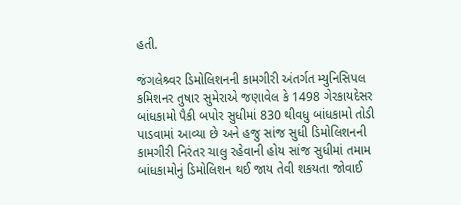હતી.

જંગલેશ્ર્વર ડિમોલિશનની કામગીરી અંતર્ગત મ્યુનિસિપલ કમિશનર તુષાર સુમેરાએ જણાવેલ કે 1498 ગેરકાયદેસર બાંધકામો પૈકી બપોર સુધીમાં 830 થીવધુ બાંધકામો તોડી પાડવામાં આવ્યા છે અને હજુ સાંજ સુધી ડિમોલિશનની કામગીરી નિરંતર ચાલુ રહેવાની હોય સાંજ સુધીમાં તમામ બાંધકામોનું ડિમોલિશન થઈ જાય તેવી શકયતા જોવાઈ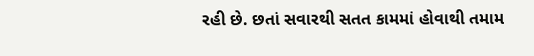રહી છે. છતાં સવારથી સતત કામમાં હોવાથી તમામ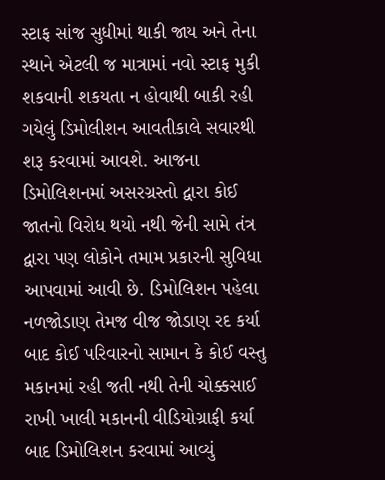સ્ટાફ સાંજ સુધીમાં થાકી જાય અને તેના સ્થાને એટલી જ માત્રામાં નવો સ્ટાફ મુકી શકવાની શકયતા ન હોવાથી બાકી રહી ગયેલું ડિમોલીશન આવતીકાલે સવારથી શરૂ કરવામાં આવશે. આજના ડિમોલિશનમાં અસરગ્રસ્તો દ્વારા કોઈ જાતનો વિરોધ થયો નથી જેની સામે તંત્ર દ્વારા પણ લોકોને તમામ પ્રકારની સુવિધા આપવામાં આવી છે. ડિમોલિશન પહેલા નળજોડાણ તેમજ વીજ જોડાણ રદ કર્યા બાદ કોઈ પરિવારનો સામાન કે કોઈ વસ્તુ મકાનમાં રહી જતી નથી તેની ચોક્કસાઈ રાખી ખાલી મકાનની વીડિયોગ્રાફી કર્યા બાદ ડિમોલિશન કરવામાં આવ્યું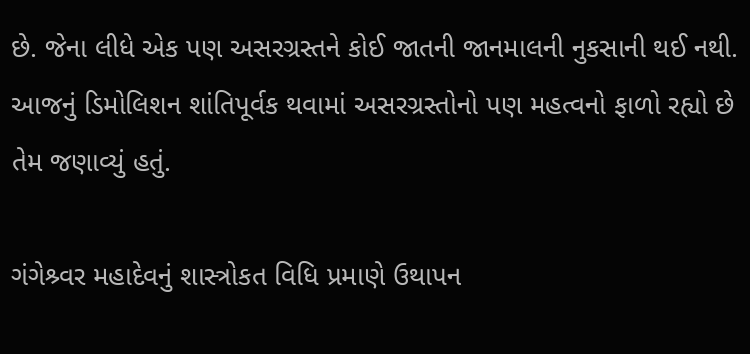છે. જેના લીધે એક પણ અસરગ્રસ્તને કોઈ જાતની જાનમાલની નુકસાની થઈ નથી. આજનું ડિમોલિશન શાંતિપૂર્વક થવામાં અસરગ્રસ્તોનો પણ મહત્વનો ફાળો રહ્યો છે તેમ જણાવ્યું હતું.

ગંગેશ્ર્વર મહાદેવનું શાસ્ત્રોકત વિધિ પ્રમાણે ઉથાપન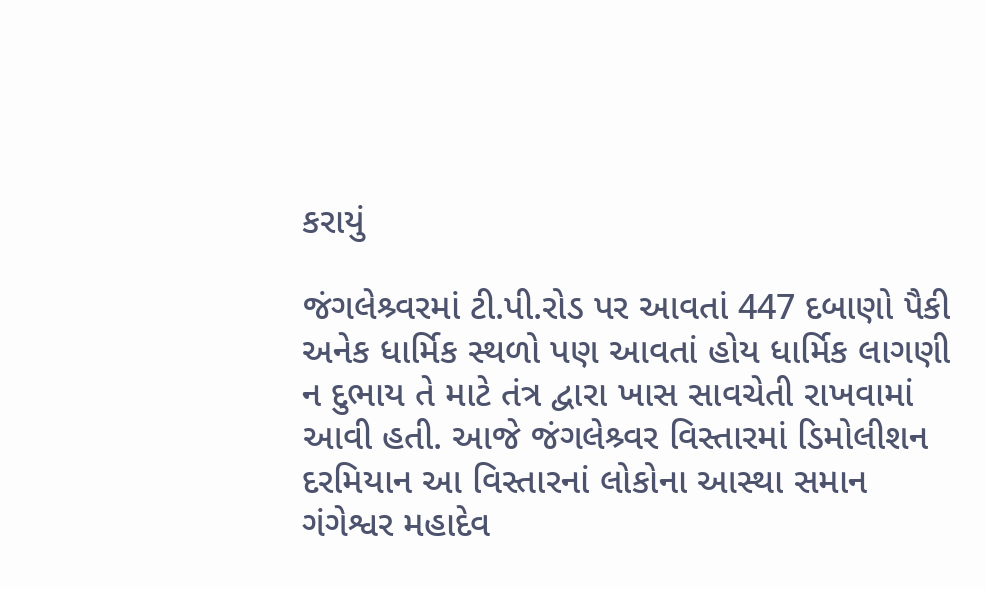કરાયું

જંગલેશ્ર્વરમાં ટી.પી.રોડ પર આવતાં 447 દબાણો પૈકી અનેક ધાર્મિક સ્થળો પણ આવતાં હોય ધાર્મિક લાગણી ન દુભાય તે માટે તંત્ર દ્વારા ખાસ સાવચેતી રાખવામાં આવી હતી. આજે જંગલેશ્ર્વર વિસ્તારમાં ડિમોલીશન દરમિયાન આ વિસ્તારનાં લોકોના આસ્થા સમાન ગંગેશ્વર મહાદેવ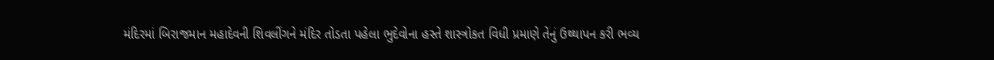મંદિરમાં બિરાજમાન મહાદેવની શિવલીંગને મંદિર તોડતા પહેલા ભુદેવોના હસ્તે શાસ્ત્રોકત વિધી પ્રમાણે તેનું ઉથ્થાપન કરી ભવ્ય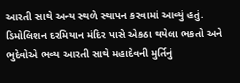આરતી સાથે અન્ય સ્થળે સ્થાપન કરવામાં આવ્યું હતું. ડિમોલિશન દરમિયાન મંદિર પાસે એકઠા થયેલા ભકતો અને ભુદેવોએ ભવ્ય આરતી સાથે મહાદેવની મુર્તિનું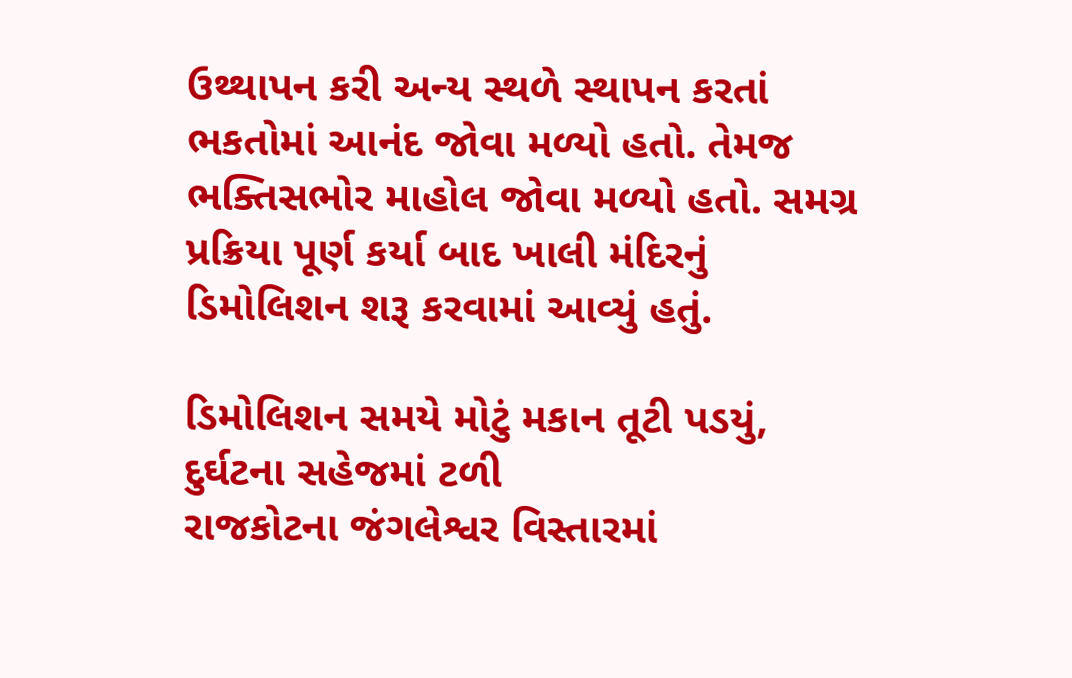ઉથ્થાપન કરી અન્ય સ્થળે સ્થાપન કરતાં ભકતોમાં આનંદ જોવા મળ્યો હતો. તેમજ ભક્તિસભોર માહોલ જોવા મળ્યો હતો. સમગ્ર પ્રક્રિયા પૂર્ણ કર્યા બાદ ખાલી મંદિરનું ડિમોલિશન શરૂ કરવામાં આવ્યું હતું.

ડિમોલિશન સમયે મોટું મકાન તૂટી પડયું, દુર્ઘટના સહેજમાં ટળી
રાજકોટના જંગલેશ્વર વિસ્તારમાં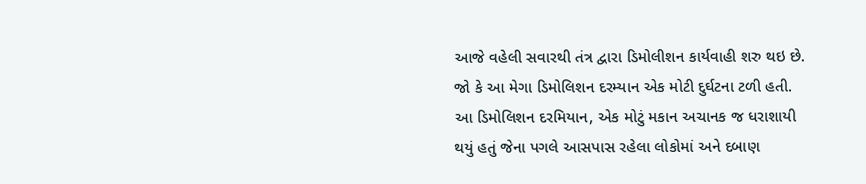આજે વહેલી સવારથી તંત્ર દ્વારા ડિમોલીશન કાર્યવાહી શરુ થઇ છે. જો કે આ મેગા ડિમોલિશન દરમ્યાન એક મોટી દુર્ઘટના ટળી હતી. આ ડિમોલિશન દરમિયાન, એક મોટું મકાન અચાનક જ ધરાશાયી થયું હતું જેના પગલે આસપાસ રહેલા લોકોમાં અને દબાણ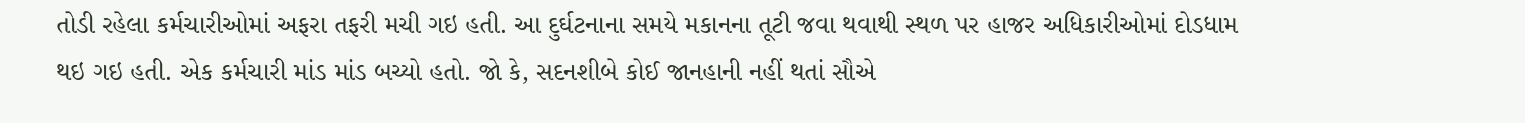તોડી રહેલા કર્મચારીઓમાં અફરા તફરી મચી ગઇ હતી. આ દુર્ઘટનાના સમયે મકાનના તૂટી જવા થવાથી સ્થળ પર હાજર અધિકારીઓમાં દોડધામ થઇ ગઇ હતી. એક કર્મચારી માંડ માંડ બચ્યો હતો. જો કે, સદનશીબે કોઈ જાનહાની નહીં થતાં સૌએ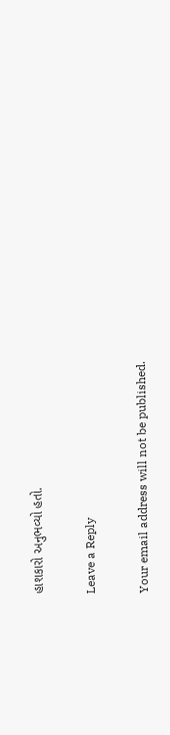હાશકારો અનુભવ્યો હતો.

Leave a Reply

Your email address will not be published.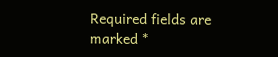Required fields are marked *